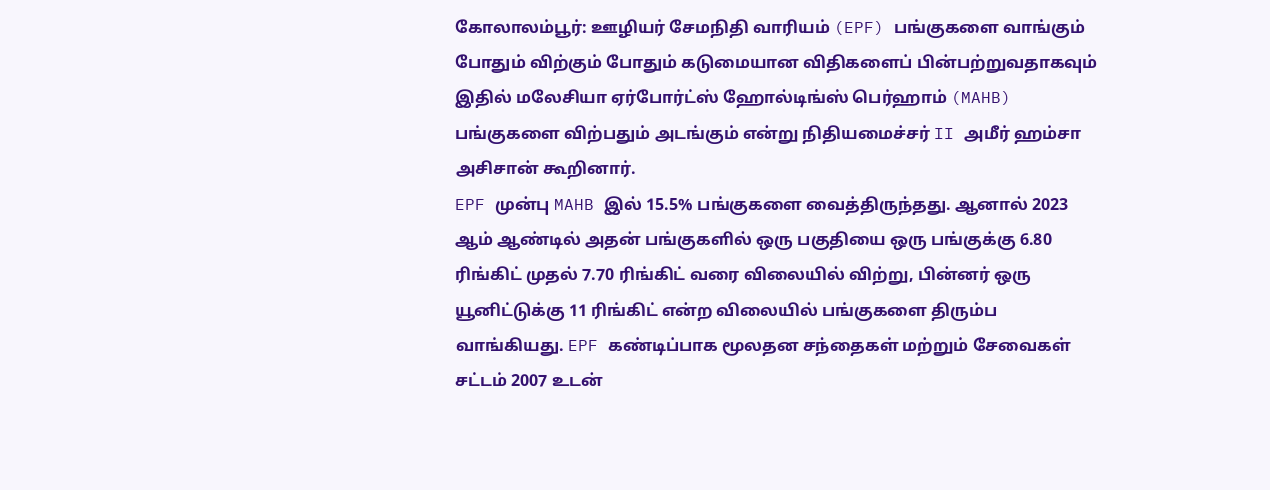கோலாலம்பூர்: ஊழியர் சேமநிதி வாரியம் (EPF) பங்குகளை வாங்கும் போதும் விற்கும் போதும் கடுமையான விதிகளைப் பின்பற்றுவதாகவும் இதில் மலேசியா ஏர்போர்ட்ஸ் ஹோல்டிங்ஸ் பெர்ஹாம் (MAHB) பங்குகளை விற்பதும் அடங்கும் என்று நிதியமைச்சர் II அமீர் ஹம்சா அசிசான் கூறினார்.
EPF முன்பு MAHB இல் 15.5% பங்குகளை வைத்திருந்தது. ஆனால் 2023 ஆம் ஆண்டில் அதன் பங்குகளில் ஒரு பகுதியை ஒரு பங்குக்கு 6.80 ரிங்கிட் முதல் 7.70 ரிங்கிட் வரை விலையில் விற்று, பின்னர் ஒரு யூனிட்டுக்கு 11 ரிங்கிட் என்ற விலையில் பங்குகளை திரும்ப வாங்கியது. EPF கண்டிப்பாக மூலதன சந்தைகள் மற்றும் சேவைகள் சட்டம் 2007 உடன்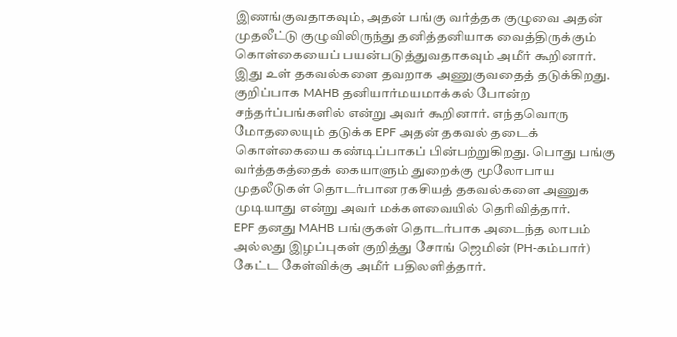இணங்குவதாகவும், அதன் பங்கு வர்த்தக குழுவை அதன் முதலீட்டு குழுவிலிருந்து தனித்தனியாக வைத்திருக்கும் கொள்கையைப் பயன்படுத்துவதாகவும் அமீர் கூறினார்.
இது உள் தகவல்களை தவறாக அணுகுவதைத் தடுக்கிறது. குறிப்பாக MAHB தனியார்மயமாக்கல் போன்ற சந்தர்ப்பங்களில் என்று அவர் கூறினார். எந்தவொரு மோதலையும் தடுக்க EPF அதன் தகவல் தடைக் கொள்கையை கண்டிப்பாகப் பின்பற்றுகிறது. பொது பங்கு வர்த்தகத்தைக் கையாளும் துறைக்கு மூலோபாய முதலீடுகள் தொடர்பான ரகசியத் தகவல்களை அணுக முடியாது என்று அவர் மக்களவையில் தெரிவித்தார்.
EPF தனது MAHB பங்குகள் தொடர்பாக அடைந்த லாபம் அல்லது இழப்புகள் குறித்து சோங் ஜெமின் (PH-கம்பார்) கேட்ட கேள்விக்கு அமீர் பதிலளித்தார்.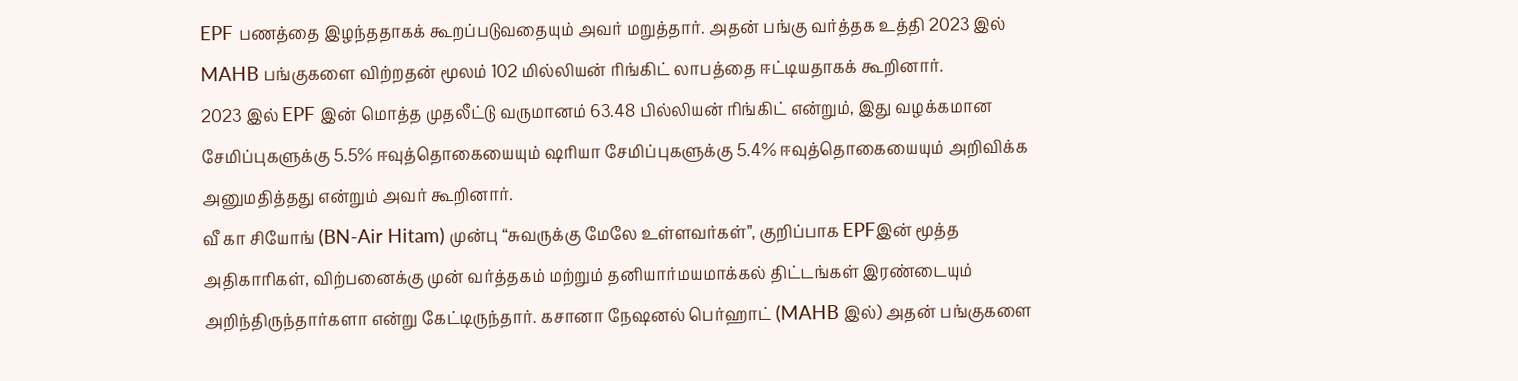EPF பணத்தை இழந்ததாகக் கூறப்படுவதையும் அவர் மறுத்தார். அதன் பங்கு வர்த்தக உத்தி 2023 இல் MAHB பங்குகளை விற்றதன் மூலம் 102 மில்லியன் ரிங்கிட் லாபத்தை ஈட்டியதாகக் கூறினார்.
2023 இல் EPF இன் மொத்த முதலீட்டு வருமானம் 63.48 பில்லியன் ரிங்கிட் என்றும், இது வழக்கமான சேமிப்புகளுக்கு 5.5% ஈவுத்தொகையையும் ஷரியா சேமிப்புகளுக்கு 5.4% ஈவுத்தொகையையும் அறிவிக்க அனுமதித்தது என்றும் அவர் கூறினார்.
வீ கா சியோங் (BN-Air Hitam) முன்பு “சுவருக்கு மேலே உள்ளவர்கள்”, குறிப்பாக EPFஇன் மூத்த அதிகாரிகள், விற்பனைக்கு முன் வர்த்தகம் மற்றும் தனியார்மயமாக்கல் திட்டங்கள் இரண்டையும் அறிந்திருந்தார்களா என்று கேட்டிருந்தார். கசானா நேஷனல் பெர்ஹாட் (MAHB இல்) அதன் பங்குகளை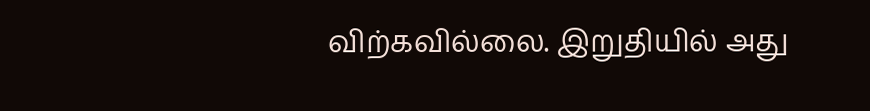விற்கவில்லை. இறுதியில் அது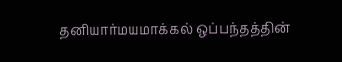தனியார்மயமாக்கல் ஒப்பந்தத்தின்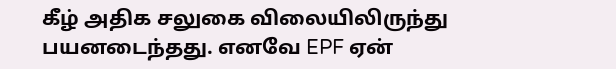கீழ் அதிக சலுகை விலையிலிருந்து பயனடைந்தது. எனவே EPF ஏன்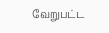வேறுபட்ட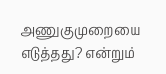அணுகுமுறையை எடுத்தது? என்றும்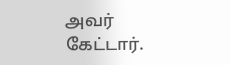அவர் கேட்டார்.